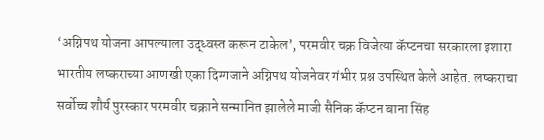‘अग्निपथ योजना आपल्याला उद्ध्वस्त करून टाकेल’, परमवीर चक्र विजेत्या कॅप्टनचा सरकारला इशारा
भारतीय लष्कराच्या आणखी एका दिग्गजाने अग्निपथ योजनेवर गंभीर प्रश्न उपस्थित केले आहेत. लष्कराचा सर्वोच्च शौर्य पुरस्कार परमवीर चक्राने सन्मानित झालेले माजी सैनिक कॅप्टन बाना सिंह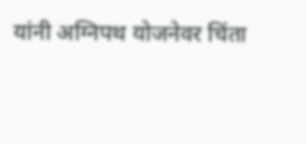यांनी अग्निपथ योजनेवर चिंता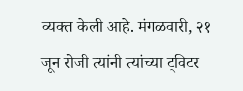व्यक्त केली आहे. मंगळवारी, २१ जून रोजी त्यांनी त्यांच्या ट्विटर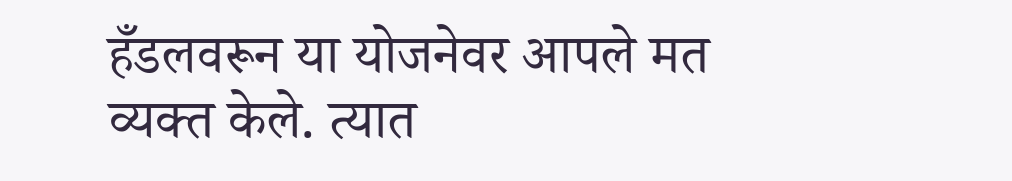हँडलवरून या योजनेवर आपले मत व्यक्त केले. त्यात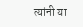त्यांनी या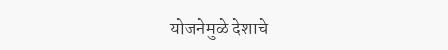योजनेमुळे देशाचे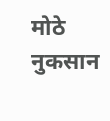मोठे नुकसान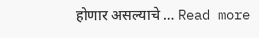होणार असल्याचे … Read more